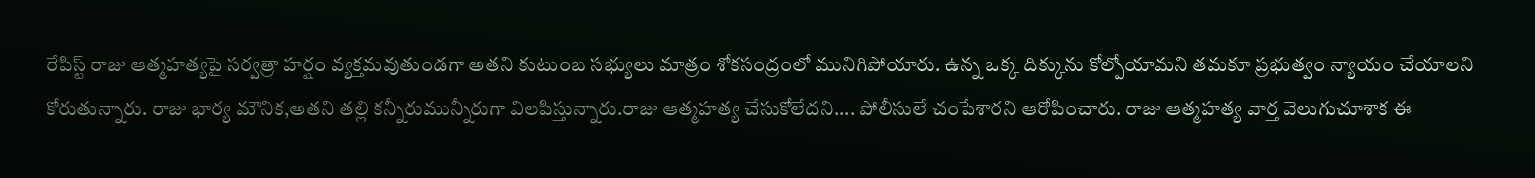రేపిస్ట్ రాజు ఆత్మహత్యపై సర్వత్రా హర్షం వ్యక్తమవుతుండగా అతని కుటుంబ సభ్యులు మాత్రం శోకసంద్రంలో మునిగిపోయారు. ఉన్న ఒక్క దిక్కును కోల్పోయామని తమకూ ప్రభుత్వం న్యాయం చేయాలని కోరుతున్నారు. రాజు భార్య మౌనిక,అతని తల్లి కన్నీరుమున్నీరుగా విలపిస్తున్నారు.రాజు ఆత్మహత్య చేసుకోలేదని.... పోలీసులే చంపేశారని ఆరోపించారు. రాజు ఆత్మహత్య వార్త వెలుగుచూశాక ఈ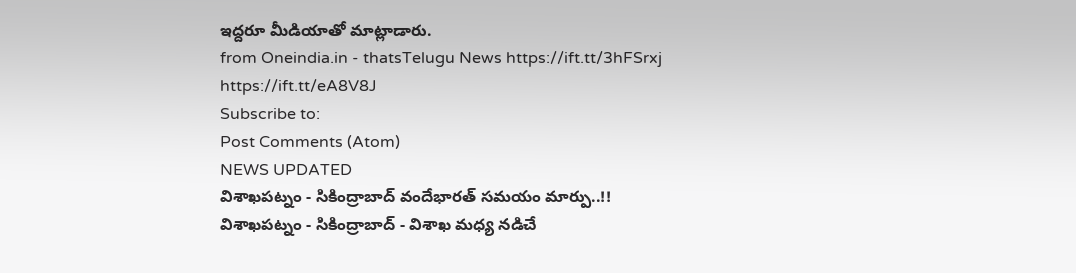ఇద్దరూ మీడియాతో మాట్లాడారు.
from Oneindia.in - thatsTelugu News https://ift.tt/3hFSrxj
https://ift.tt/eA8V8J
Subscribe to:
Post Comments (Atom)
NEWS UPDATED
విశాఖపట్నం - సికింద్రాబాద్ వందేభారత్ సమయం మార్పు..!!
విశాఖపట్నం - సికింద్రాబాద్ - విశాఖ మధ్య నడిచే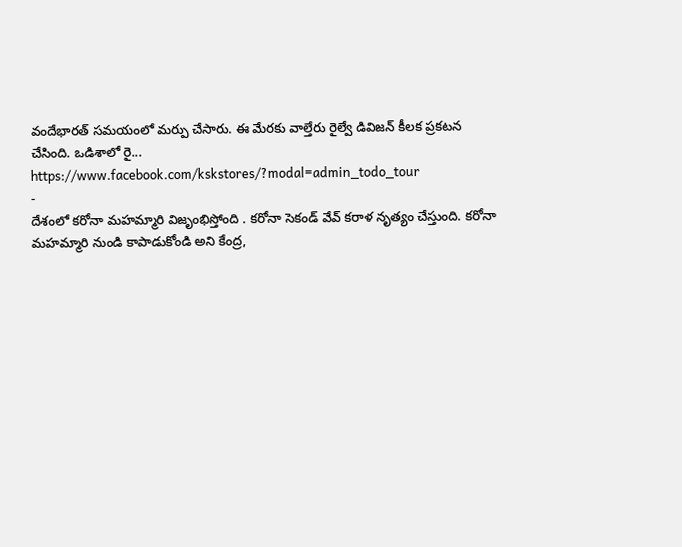వందేభారత్ సమయంలో మర్పు చేసారు. ఈ మేరకు వాల్తేరు రైల్వే డివిజన్ కీలక ప్రకటన చేసింది. ఒడిశాలో రై...
https://www.facebook.com/kskstores/?modal=admin_todo_tour
-
దేశంలో కరోనా మహమ్మారి విజృంభిస్తోంది . కరోనా సెకండ్ వేవ్ కరాళ నృత్యం చేస్తుంది. కరోనా మహమ్మారి నుండి కాపాడుకోండి అని కేంద్ర,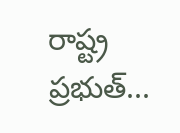రాష్ట్ర ప్రభుత్...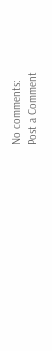No comments:
Post a Comment